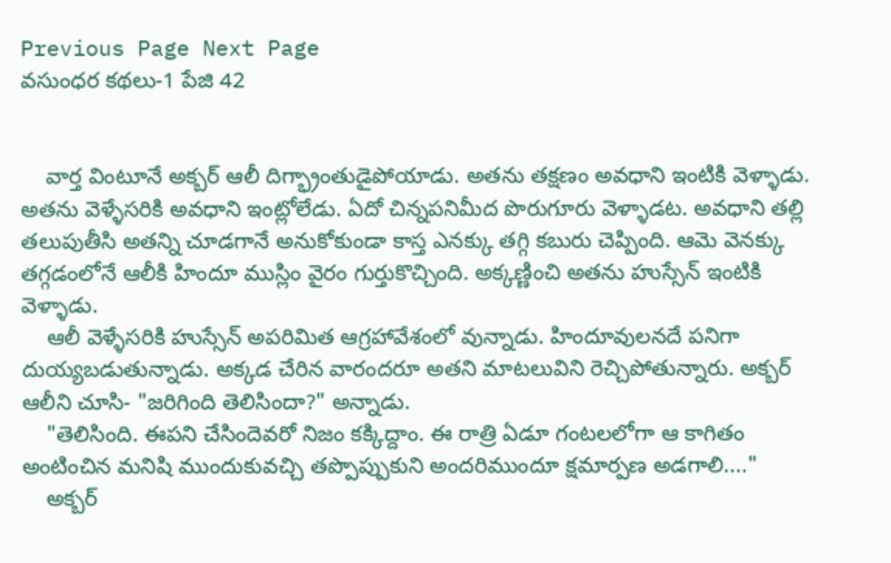Previous Page Next Page
వసుంధర కథలు-1 పేజి 42


    వార్త వింటూనే అక్బర్ ఆలీ దిగ్భ్రాంతుడైపోయాడు. అతను తక్షణం అవధాని ఇంటికి వెళ్ళాడు. అతను వెళ్ళేసరికి అవధాని ఇంట్లోలేడు. ఏదో చిన్నపనిమీద పొరుగూరు వెళ్ళాడట. అవధాని తల్లి తలుపుతీసి అతన్ని చూడగానే అనుకోకుండా కాస్త ఎనక్కు తగ్గి కబురు చెప్పింది. ఆమె వెనక్కు తగ్గడంలోనే ఆలీకి హిందూ ముస్లిం వైరం గుర్తుకొచ్చింది. అక్కణ్ణించి అతను హుస్సేన్ ఇంటికి వెళ్ళాడు.
    ఆలీ వెళ్ళేసరికి హుస్సేన్ అపరిమిత ఆగ్రహావేశంలో వున్నాడు. హిందూవులనదే పనిగా దుయ్యబడుతున్నాడు. అక్కడ చేరిన వారందరూ అతని మాటలువిని రెచ్చిపోతున్నారు. అక్బర్ ఆలీని చూసి- "జరిగింది తెలిసిందా?" అన్నాడు.
    "తెలిసింది. ఈపని చేసిందెవరో నిజం కక్కిద్దాం. ఈ రాత్రి ఏడూ గంటలలోగా ఆ కాగితం అంటించిన మనిషి ముందుకువచ్చి తప్పొప్పుకుని అందరిముందూ క్షమార్పణ అడగాలి...."
    అక్బర్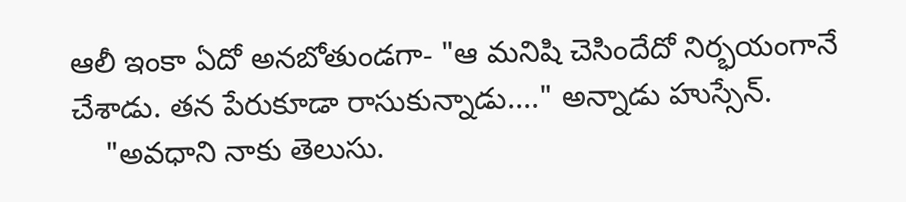ఆలీ ఇంకా ఏదో అనబోతుండగా- "ఆ మనిషి చెసిందేదో నిర్భయంగానే చేశాడు. తన పేరుకూడా రాసుకున్నాడు...." అన్నాడు హుస్సేన్.
    "అవధాని నాకు తెలుసు.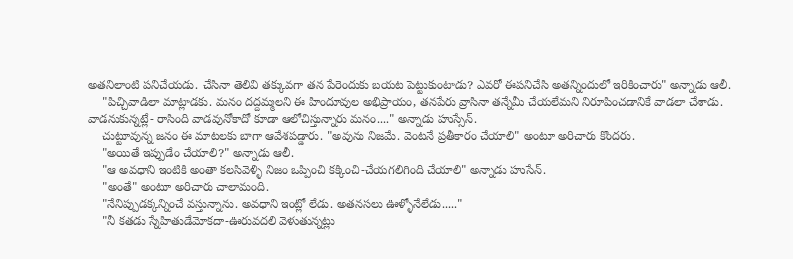అతనిలాంటి పనిచేయడు. చేసినా తెలివి తక్కువగా తన పేరెందుకు బయట పెట్టుకుంటాడు? ఎవరో ఈపనిచేసి అతన్నిందులో ఇరికించారు" అన్నాడు ఆలీ.
    "పిచ్చివాడిలా మాట్లాడకు. మనం దద్దమ్మలని ఈ హిందూవుల అభిప్రాయం, తనపేరు వ్రాసినా తన్నేమీ చేయలేమని నిరూపించడానికే వాడలా చేశాడు. వాడనుకున్నట్లే- రాసింది వాడవునోకాదో కూడా ఆలోచిస్తున్నారు మనం...." అన్నాడు హుస్సేన్.
    చుట్టూవున్న జనం ఈ మాటలకు బాగా ఆవేశపడ్డారు. "అవును నిజమే. వెంటనే ప్రతీకారం చేయాలి" అంటూ అరిచారు కొందరు.
    "అయితే ఇప్పుడేం చేయాలి?" అన్నాడు ఆలీ.
    "ఆ అవధాని ఇంటికి అంతా కలసివెళ్ళి నిజం ఒప్పించి కక్కించి-చేయగలిగింది చేయాలి" అన్నాడు హుసేన్.
    "అంతే" అంటూ అరిచారు చాలామంది.
    "నేనిప్పుడక్కన్నించే వస్తున్నాను. అవధాని ఇంట్లో లేడు. అతనసలు ఊళ్ళోనేలేడు....."
    "నీ కతడు స్నేహితుడేమోకదా-ఊరువదలి వెళుతున్నట్లు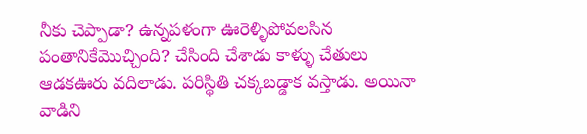నీకు చెప్పాడా? ఉన్నపళంగా ఊరెళ్ళిపోవలసిన పంతానికేమొచ్చింది? చేసింది చేశాడు కాళ్ళు చేతులు ఆడకఊరు వదిలాడు. పరిస్థితి చక్కబడ్డాక వస్తాడు. అయినా వాడిని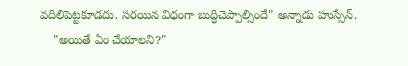వదిలిపెట్టకూడదు. సరయిన విధంగా బుద్ధిచెప్పాల్సిందే" అన్నాడు హుస్సేన్.
    "అయితే ఏం చేయాలని?"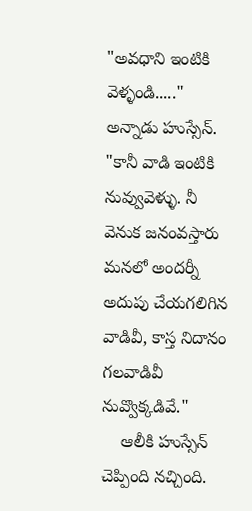"అవధాని ఇంటికి వెళ్ళండి....." అన్నాడు హుస్సేన్. "కానీ వాడి ఇంటికి నువ్వువెళ్ళు. నీ వెనుక జనంవస్తారు మనలో అందర్నీ అదుపు చేయగలిగిన వాడివీ, కాస్త నిదానం గలవాడివీ నువ్వొక్కడివే."
    ఆలీకి హుస్సేన్ చెప్పింది నచ్చింది.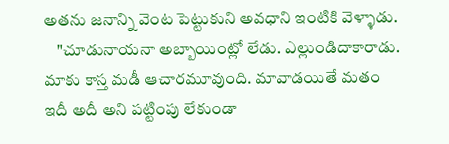అతను జనాన్ని వెంట పెట్టుకుని అవధాని ఇంటికి వెళ్ళాడు.
    "చూడునాయనా అబ్బాయింట్లో లేడు. ఎల్లుండిదాకారాడు. మాకు కాస్త మడీ ఆచారమూవుంది. మావాడయితే మతం ఇదీ అదీ అని పట్టింపు లేకుండా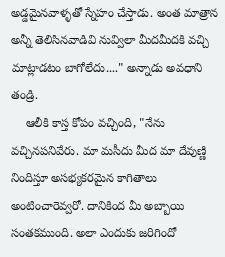అడ్డమైనవాళ్ళతో స్నేహం చేస్తాడు. అంత మాత్రాన అన్నీ తెలిసినవాడివి నువ్విలా మీదమీదకి వచ్చి మాట్లాడటం బాగోలేదు...." అన్నాడు అవధాని తండ్రి.
    ఆలీకి కాస్త కోపం వచ్చింది, "నేను వచ్చినపనివేరు. మా మసీదు మీద మా దేవుణ్ణి నిందిస్తూ అసభ్యకరమైన కాగితాలు అంటించారెవ్వరో. దానికింద మీ అబ్బాయి సంతకముంది. అలా ఎందుకు జరిగిందో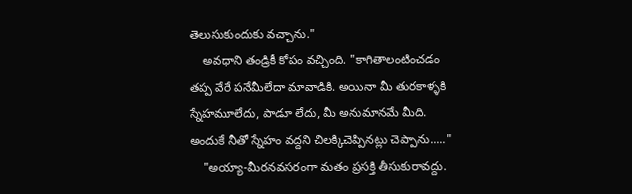తెలుసుకుందుకు వచ్చాను."
    అవధాని తండ్రికీ కోపం వచ్చింది. "కాగితాలంటించడం తప్ప వేరే పనేమీలేదా మావాడికి. అయినా మీ తురకాళ్ళకి స్నేహమూలేదు, పాడూ లేదు, మీ అనుమానమే మీది. అందుకే నీతో స్నేహం వద్దని చిలక్కిచెప్పినట్లు చెప్పాను....."
    "అయ్యా-మీరనవసరంగా మతం ప్రసక్తి తీసుకురావద్దు.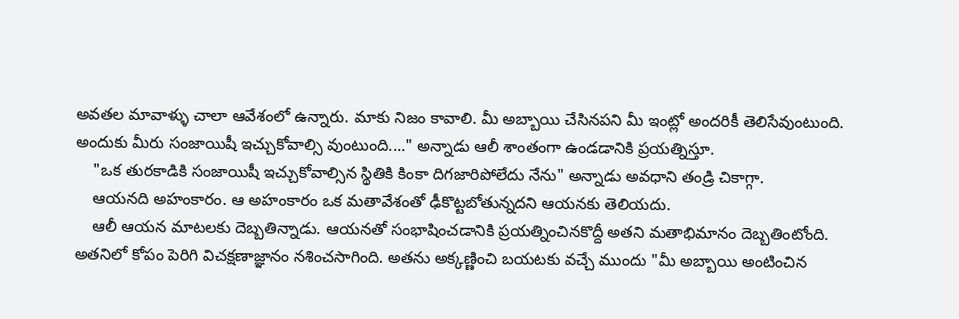అవతల మావాళ్ళు చాలా ఆవేశంలో ఉన్నారు. మాకు నిజం కావాలి. మీ అబ్బాయి చేసినపని మీ ఇంట్లో అందరికీ తెలిసేవుంటుంది. అందుకు మీరు సంజాయిషీ ఇచ్చుకోవాల్సి వుంటుంది...." అన్నాడు ఆలీ శాంతంగా ఉండడానికి ప్రయత్నిస్తూ.
    "ఒక తురకాడికి సంజాయిషీ ఇచ్చుకోవాల్సిన స్థితికి కింకా దిగజారిపోలేదు నేను" అన్నాడు అవధాని తండ్రి చికాగ్గా.
    ఆయనది అహంకారం. ఆ అహంకారం ఒక మతావేశంతో ఢీకొట్టబోతున్నదని ఆయనకు తెలియదు.
    ఆలీ ఆయన మాటలకు దెబ్బతిన్నాడు. ఆయనతో సంభాషించడానికి ప్రయత్నించినకొద్దీ అతని మతాభిమానం దెబ్బతింటోంది. అతనిలో కోపం పెరిగి విచక్షణాజ్ఞానం నశించసాగింది. అతను అక్కణ్ణించి బయటకు వచ్చే ముందు "మీ అబ్బాయి అంటించిన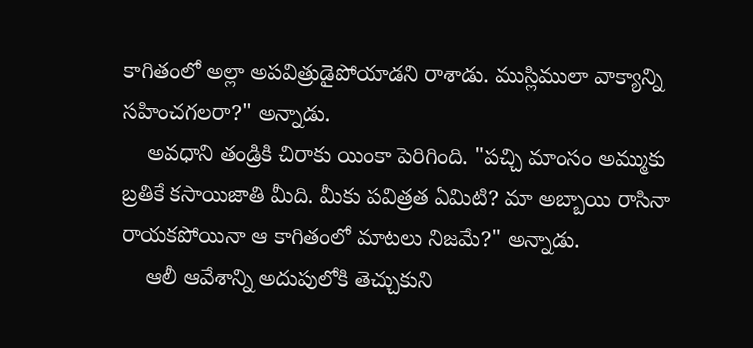కాగితంలో అల్లా అపవిత్రుడైపోయాడని రాశాడు. ముస్లిములా వాక్యాన్ని సహించగలరా?" అన్నాడు.
    అవధాని తండ్రికి చిరాకు యింకా పెరిగింది. "పచ్చి మాంసం అమ్ముకు బ్రతికే కసాయిజాతి మీది. మీకు పవిత్రత ఏమిటి? మా అబ్బాయి రాసినా రాయకపోయినా ఆ కాగితంలో మాటలు నిజమే?" అన్నాడు.
    ఆలీ ఆవేశాన్ని అదుపులోకి తెచ్చుకుని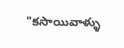"కసాయివాళ్ళు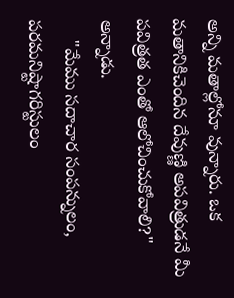అన్ని మతాల్లోనూ వున్నారు. ఒక మతానికిచెందిన దేవుణ్ణి అపవిత్రుడనే మీ పవిత్రత ఎంతో ఆలోచించుకోవాలి?" అన్నాడు.
    "మేము సదాచార సంపన్నులం, పరమనిష్టాగరిస్టులం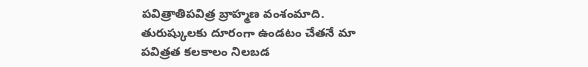పవిత్రాతిపవిత్ర బ్రాహ్మణ వంశంమాది. తురుష్కులకు దూరంగా ఉండటం చేతనే మా పవిత్రత కలకాలం నిలబడ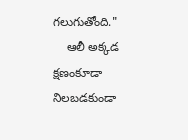గలుగుతోంది."
    ఆలీ అక్కడ క్షణంకూడా నిలబడకుండా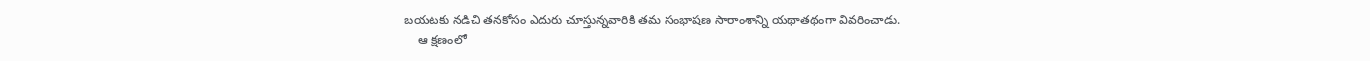బయటకు నడిచి తనకోసం ఎదురు చూస్తున్నవారికి తమ సంభాషణ సారాంశాన్ని యథాతథంగా వివరించాడు.
    ఆ క్షణంలో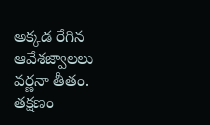అక్కడ రేగిన ఆవేశజ్వాలలు వర్ణనా తీతం. తక్షణం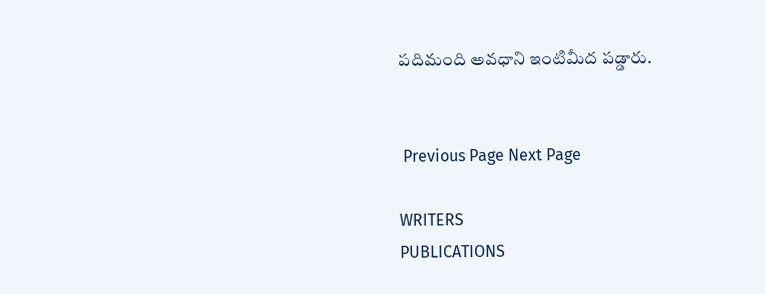పదిమంది అవధాని ఇంటిమీద పడ్డారు.


 Previous Page Next Page

WRITERS
PUBLICATIONS